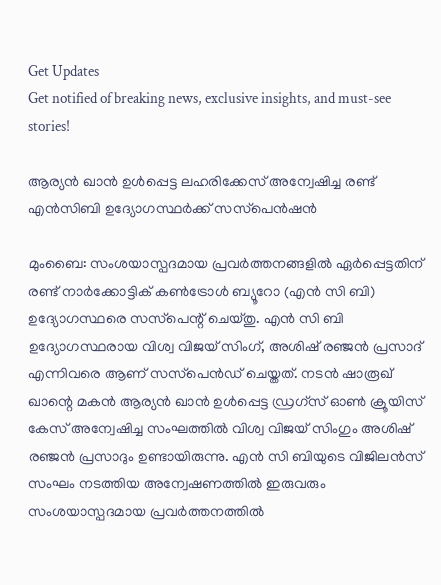Get Updates
Get notified of breaking news, exclusive insights, and must-see stories!

ആര്യന്‍ ഖാന്‍ ഉള്‍പ്പെട്ട ലഹരിക്കേസ് അന്വേഷിച്ച രണ്ട് എന്‍സിബി ഉദ്യോഗസ്ഥര്‍ക്ക് സസ്‌പെന്‍ഷന്‍

മുംബൈ: സംശയാസ്പദമായ പ്രവര്‍ത്തനങ്ങളില്‍ ഏര്‍പ്പെട്ടതിന് രണ്ട് നാര്‍ക്കോട്ടിക് കണ്‍ട്രോള്‍ ബ്യൂറോ (എന്‍ സി ബി) ഉദ്യോഗസ്ഥരെ സസ്‌പെന്റ് ചെയ്തു. എന്‍ സി ബി ഉദ്യോഗസ്ഥരായ വിശ്വ വിജയ് സിംഗ്, അശിഷ് രഞ്ജന്‍ പ്രസാദ് എന്നിവരെ ആണ് സസ്‌പെന്‍ഡ് ചെയ്തത്. നടന്‍ ഷാരൂഖ് ഖാന്റെ മകന്‍ ആര്യന്‍ ഖാന്‍ ഉള്‍പ്പെട്ട ഡ്രഗ്‌സ് ഓണ്‍ ക്രൂയിസ് കേസ് അന്വേഷിച്ച സംഘത്തില്‍ വിശ്വ വിജയ് സിംഗും അശിഷ് രഞ്ജന്‍ പ്രസാദും ഉണ്ടായിരുന്നു. എന്‍ സി ബിയുടെ വിജിലന്‍സ് സംഘം നടത്തിയ അന്വേഷണത്തില്‍ ഇരുവരും സംശയാസ്പദമായ പ്രവര്‍ത്തനത്തില്‍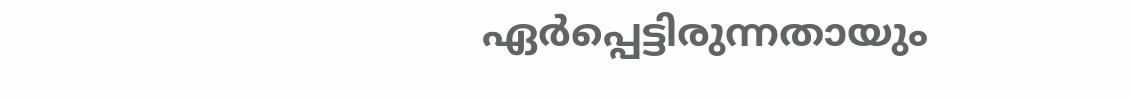ഏര്‍പ്പെട്ടിരുന്നതായും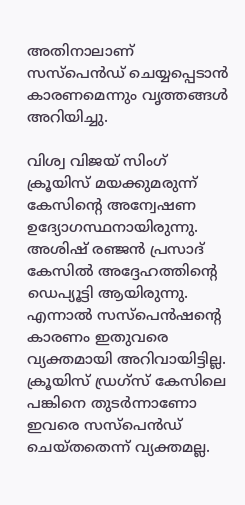അതിനാലാണ് സസ്പെന്‍ഡ് ചെയ്യപ്പെടാന്‍ കാരണമെന്നും വൃത്തങ്ങള്‍ അറിയിച്ചു.

വിശ്വ വിജയ് സിംഗ് ക്രൂയിസ് മയക്കുമരുന്ന് കേസിന്റെ അന്വേഷണ ഉദ്യോഗസ്ഥനായിരുന്നു. അശിഷ് രഞ്ജന്‍ പ്രസാദ് കേസില്‍ അദ്ദേഹത്തിന്റെ ഡെപ്യൂട്ടി ആയിരുന്നു. എന്നാല്‍ സസ്പെന്‍ഷന്റെ കാരണം ഇതുവരെ വ്യക്തമായി അറിവായിട്ടില്ല. ക്രൂയിസ് ഡ്രഗ്‌സ് കേസിലെ പങ്കിനെ തുടര്‍ന്നാണോ ഇവരെ സസ്‌പെന്‍ഡ് ചെയ്തതെന്ന് വ്യക്തമല്ല.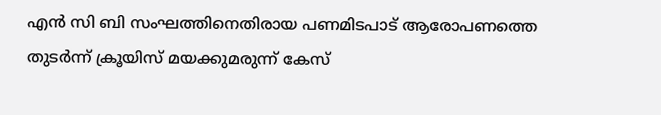എന്‍ സി ബി സംഘത്തിനെതിരായ പണമിടപാട് ആരോപണത്തെ തുടര്‍ന്ന് ക്രൂയിസ് മയക്കുമരുന്ന് കേസ്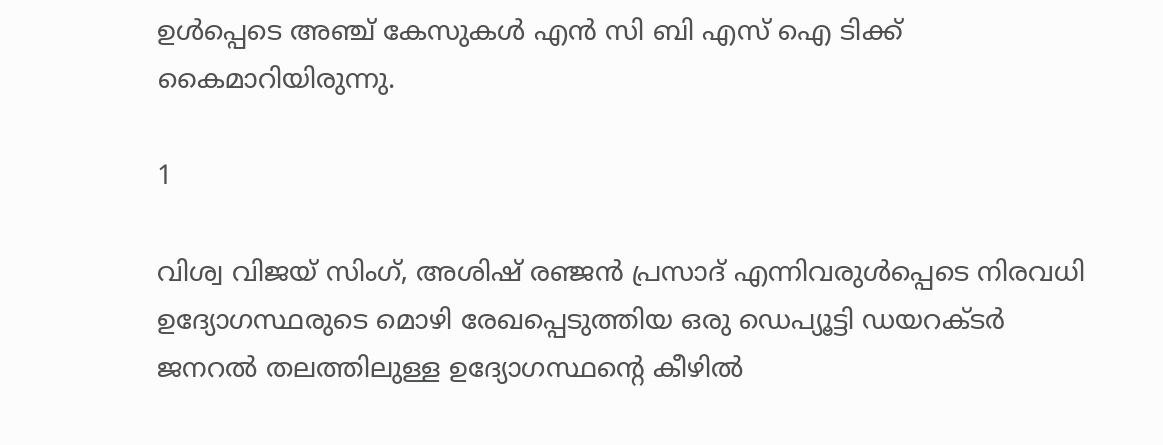ഉള്‍പ്പെടെ അഞ്ച് കേസുകള്‍ എന്‍ സി ബി എസ് ഐ ടിക്ക് കൈമാറിയിരുന്നു.

1

വിശ്വ വിജയ് സിംഗ്, അശിഷ് രഞ്ജന്‍ പ്രസാദ് എന്നിവരുള്‍പ്പെടെ നിരവധി ഉദ്യോഗസ്ഥരുടെ മൊഴി രേഖപ്പെടുത്തിയ ഒരു ഡെപ്യൂട്ടി ഡയറക്ടര്‍ ജനറല്‍ തലത്തിലുള്ള ഉദ്യോഗസ്ഥന്റെ കീഴില്‍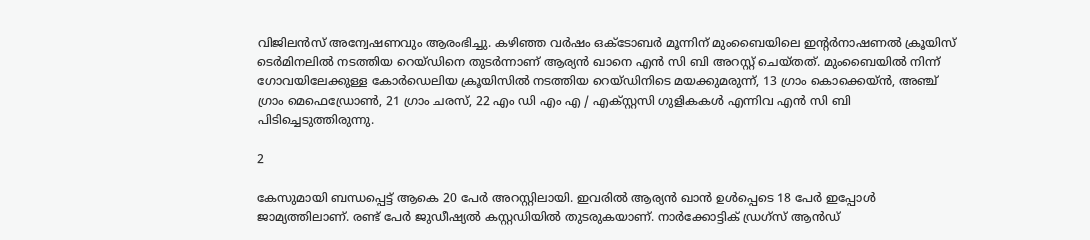വിജിലന്‍സ് അന്വേഷണവും ആരംഭിച്ചു. കഴിഞ്ഞ വര്‍ഷം ഒക്ടോബര്‍ മൂന്നിന് മുംബൈയിലെ ഇന്റര്‍നാഷണല്‍ ക്രൂയിസ് ടെര്‍മിനലില്‍ നടത്തിയ റെയ്ഡിനെ തുടര്‍ന്നാണ് ആര്യന്‍ ഖാനെ എന്‍ സി ബി അറസ്റ്റ് ചെയ്തത്. മുംബൈയില്‍ നിന്ന് ഗോവയിലേക്കുള്ള കോര്‍ഡെലിയ ക്രൂയിസില്‍ നടത്തിയ റെയ്ഡിനിടെ മയക്കുമരുന്ന്, 13 ഗ്രാം കൊക്കെയ്ന്‍, അഞ്ച് ഗ്രാം മെഫെഡ്രോണ്‍, 21 ഗ്രാം ചരസ്, 22 എം ഡി എം എ / എക്സ്റ്റസി ഗുളികകള്‍ എന്നിവ എന്‍ സി ബി പിടിച്ചെടുത്തിരുന്നു.

2

കേസുമായി ബന്ധപ്പെട്ട് ആകെ 20 പേര്‍ അറസ്റ്റിലായി. ഇവരില്‍ ആര്യന്‍ ഖാന്‍ ഉള്‍പ്പെടെ 18 പേര്‍ ഇപ്പോള്‍ ജാമ്യത്തിലാണ്. രണ്ട് പേര്‍ ജുഡീഷ്യല്‍ കസ്റ്റഡിയില്‍ തുടരുകയാണ്. നാര്‍ക്കോട്ടിക് ഡ്രഗ്സ് ആന്‍ഡ്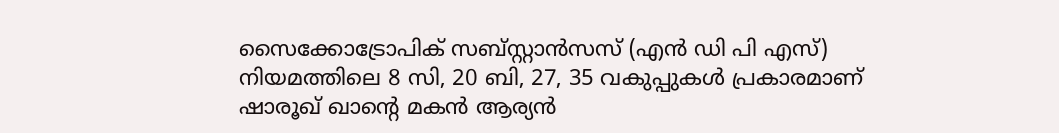സൈക്കോട്രോപിക് സബ്സ്റ്റാന്‍സസ് (എന്‍ ഡി പി എസ്) നിയമത്തിലെ 8 സി, 20 ബി, 27, 35 വകുപ്പുകള്‍ പ്രകാരമാണ് ഷാരൂഖ് ഖാന്റെ മകന്‍ ആര്യന്‍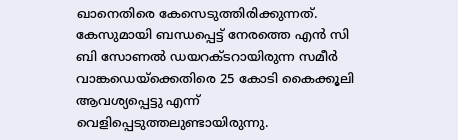ഖാനെതിരെ കേസെടുത്തിരിക്കുന്നത്. കേസുമായി ബന്ധപ്പെട്ട് നേരത്തെ എന്‍ സി ബി സോണല്‍ ഡയറക്ടറായിരുന്ന സമീര്‍ വാങ്കഡെയ്‌ക്കെതിരെ 25 കോടി കൈക്കൂലി ആവശ്യപ്പെട്ടു എന്ന് വെളിപ്പെടുത്തലുണ്ടായിരുന്നു.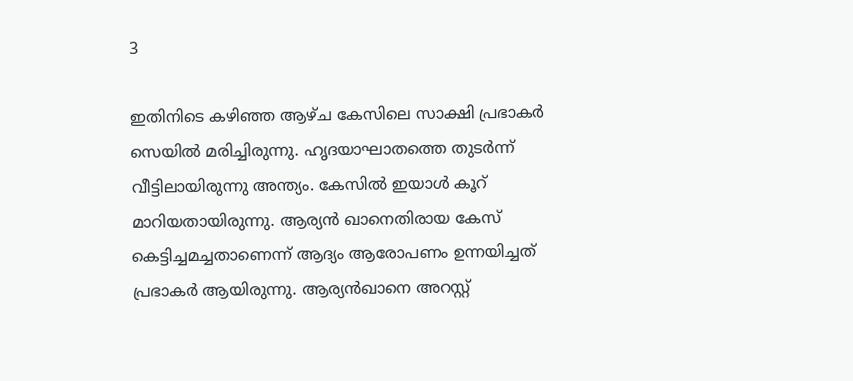3

ഇതിനിടെ കഴിഞ്ഞ ആഴ്ച കേസിലെ സാക്ഷി പ്രഭാകര്‍ സെയില്‍ മരിച്ചിരുന്നു. ഹൃദയാഘാതത്തെ തുടര്‍ന്ന് വീട്ടിലായിരുന്നു അന്ത്യം. കേസില്‍ ഇയാള്‍ കൂറ് മാറിയതായിരുന്നു. ആര്യന്‍ ഖാനെതിരായ കേസ് കെട്ടിച്ചമച്ചതാണെന്ന് ആദ്യം ആരോപണം ഉന്നയിച്ചത് പ്രഭാകര്‍ ആയിരുന്നു. ആര്യന്‍ഖാനെ അറസ്റ്റ്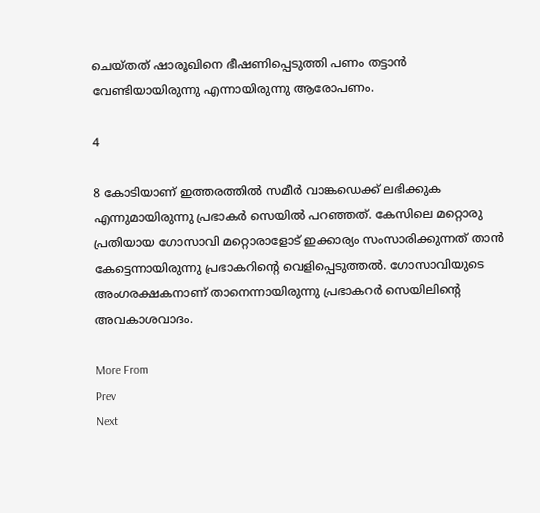ചെയ്തത് ഷാരൂഖിനെ ഭീഷണിപ്പെടുത്തി പണം തട്ടാന്‍ വേണ്ടിയായിരുന്നു എന്നായിരുന്നു ആരോപണം.

4

8 കോടിയാണ് ഇത്തരത്തില്‍ സമീര്‍ വാങ്കഡെക്ക് ലഭിക്കുക എന്നുമായിരുന്നു പ്രഭാകര്‍ സെയില്‍ പറഞ്ഞത്. കേസിലെ മറ്റൊരു പ്രതിയായ ഗോസാവി മറ്റൊരാളോട് ഇക്കാര്യം സംസാരിക്കുന്നത് താന്‍ കേട്ടെന്നായിരുന്നു പ്രഭാകറിന്റെ വെളിപ്പെടുത്തല്‍. ഗോസാവിയുടെ അംഗരക്ഷകനാണ് താനെന്നായിരുന്നു പ്രഭാകറര്‍ സെയിലിന്റെ അവകാശവാദം.

More From
Prev
Next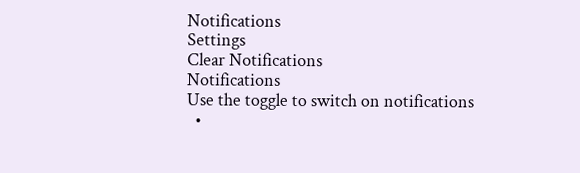Notifications
Settings
Clear Notifications
Notifications
Use the toggle to switch on notifications
  •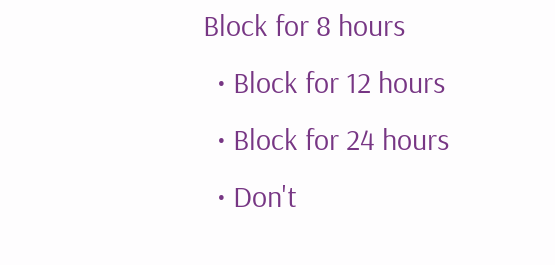Block for 8 hours
  • Block for 12 hours
  • Block for 24 hours
  • Don't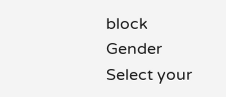block
Gender
Select your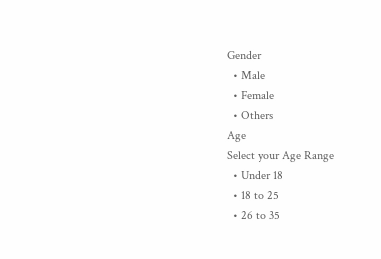Gender
  • Male
  • Female
  • Others
Age
Select your Age Range
  • Under 18
  • 18 to 25
  • 26 to 35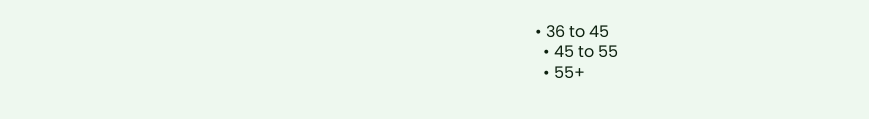• 36 to 45
  • 45 to 55
  • 55+